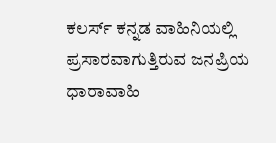ಕಲರ್ಸ್ ಕನ್ನಡ ವಾಹಿನಿಯಲ್ಲಿ ಪ್ರಸಾರವಾಗುತ್ತಿರುವ ಜನಪ್ರಿಯ ಧಾರಾವಾಹಿ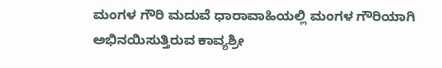ಮಂಗಳ ಗೌರಿ ಮದುವೆ ಧಾರಾವಾಹಿಯಲ್ಲಿ ಮಂಗಳ ಗೌರಿಯಾಗಿ ಅಭಿನಯಿಸುತ್ತಿರುವ ಕಾವ್ಯಶ್ರೀ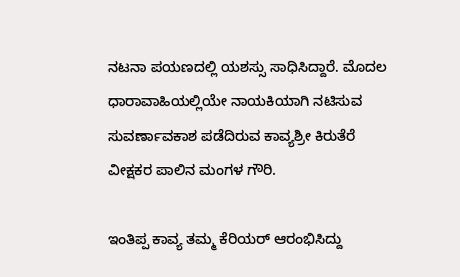ನಟನಾ ಪಯಣದಲ್ಲಿ ಯಶಸ್ಸು ಸಾಧಿಸಿದ್ದಾರೆ. ಮೊದಲ ಧಾರಾವಾಹಿಯಲ್ಲಿಯೇ ನಾಯಕಿಯಾಗಿ ನಟಿಸುವ ಸುವರ್ಣಾವಕಾಶ ಪಡೆದಿರುವ ಕಾವ್ಯಶ್ರೀ ಕಿರುತೆರೆ ವೀಕ್ಷಕರ ಪಾಲಿನ ಮಂಗಳ ಗೌರಿ.

ಇಂತಿಪ್ಪ ಕಾವ್ಯ ತಮ್ಮ ಕೆರಿಯರ್ ಆರಂಭಿಸಿದ್ದು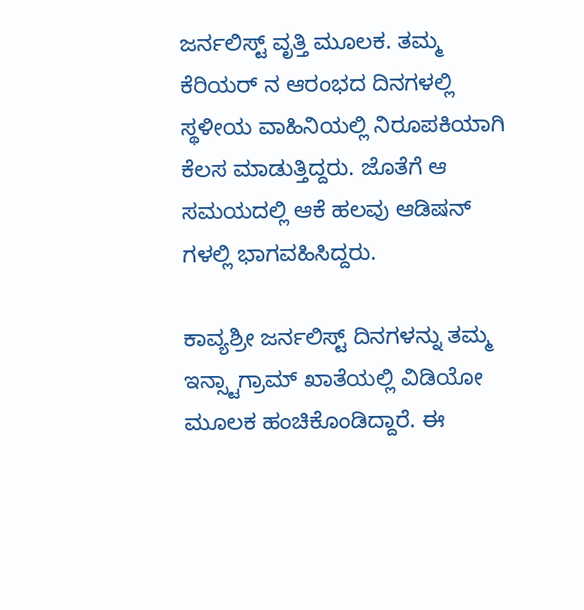ಜರ್ನಲಿಸ್ಟ್ ವೃತ್ತಿ ಮೂಲಕ. ತಮ್ಮ ಕೆರಿಯರ್ ನ ಆರಂಭದ ದಿನಗಳಲ್ಲಿ ಸ್ಥಳೀಯ ವಾಹಿನಿಯಲ್ಲಿ ನಿರೂಪಕಿಯಾಗಿ ಕೆಲಸ ಮಾಡುತ್ತಿದ್ದರು. ಜೊತೆಗೆ ಆ ಸಮಯದಲ್ಲಿ ಆಕೆ ಹಲವು ಆಡಿಷನ್ ಗಳಲ್ಲಿ ಭಾಗವಹಿಸಿದ್ದರು.

ಕಾವ್ಯಶ್ರೀ ಜರ್ನಲಿಸ್ಟ್ ದಿನಗಳನ್ನು ತಮ್ಮ ಇನ್ಸ್ಟಾಗ್ರಾಮ್ ಖಾತೆಯಲ್ಲಿ ವಿಡಿಯೋ ಮೂಲಕ ಹಂಚಿಕೊಂಡಿದ್ದಾರೆ. ಈ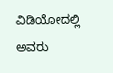ವಿಡಿಯೋದಲ್ಲಿ ಅವರು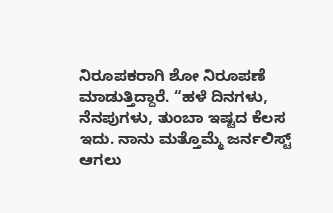ನಿರೂಪಕರಾಗಿ ಶೋ ನಿರೂಪಣೆ ಮಾಡುತ್ತಿದ್ದಾರೆ. “ಹಳೆ ದಿನಗಳು, ನೆನಪುಗಳು, ತುಂಬಾ ಇಷ್ಟದ ಕೆಲಸ ಇದು. ನಾನು ಮತ್ತೊಮ್ಮೆ ಜರ್ನಲಿಸ್ಟ್ ಆಗಲು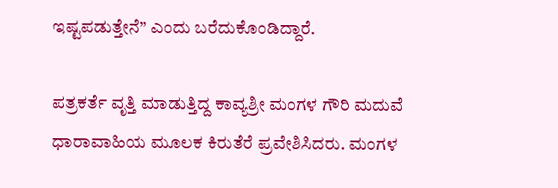ಇಷ್ಟಪಡುತ್ತೇನೆ” ಎಂದು ಬರೆದುಕೊಂಡಿದ್ದಾರೆ.

ಪತ್ರಕರ್ತೆ ವೃತ್ತಿ ಮಾಡುತ್ತಿದ್ದ ಕಾವ್ಯಶ್ರೀ ಮಂಗಳ ಗೌರಿ ಮದುವೆ ಧಾರಾವಾಹಿಯ ಮೂಲಕ ಕಿರುತೆರೆ ಪ್ರವೇಶಿಸಿದರು. ಮಂಗಳ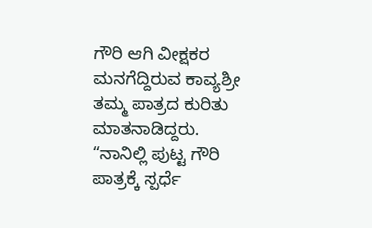ಗೌರಿ ಆಗಿ ವೀಕ್ಷಕರ ಮನಗೆದ್ದಿರುವ ಕಾವ್ಯಶ್ರೀ ತಮ್ಮ ಪಾತ್ರದ ಕುರಿತು ಮಾತನಾಡಿದ್ದರು. “ನಾನಿಲ್ಲಿ ಪುಟ್ಟ ಗೌರಿ ಪಾತ್ರಕ್ಕೆ ಸ್ಪರ್ಧೆ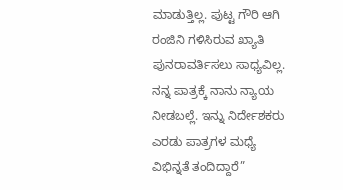ಮಾಡುತ್ತಿಲ್ಲ. ಪುಟ್ಟ ಗೌರಿ ಆಗಿ ರಂಜಿನಿ ಗಳಿಸಿರುವ ಖ್ಯಾತಿ ಪುನರಾವರ್ತಿಸಲು ಸಾಧ್ಯವಿಲ್ಲ. ನನ್ನ ಪಾತ್ರಕ್ಕೆ ನಾನು ನ್ಯಾಯ ನೀಡಬಲ್ಲೆ. ಇನ್ನು ನಿರ್ದೇಶಕರು ಎರಡು ಪಾತ್ರಗಳ ಮಧ್ಯೆ ವಿಭಿನ್ನತೆ ತಂದಿದ್ದಾರೆ”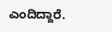ಎಂದಿದ್ದಾರೆ.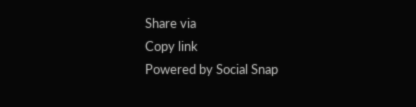Share via
Copy link
Powered by Social Snap